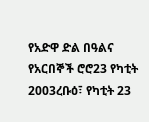የአድዋ ድል በዓልና የአርበኞች ሮሮ23 የካቲት 2003ረቡዕ፣ የካቲት 23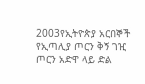2003የኢትዮጵያ አርበኞች የኢጣሊያ ጦርን ቅኝ ገዢ ጦርን አድዋ ላይ ድል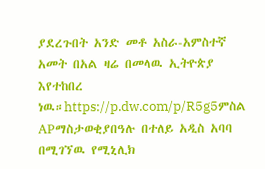ያደረጉበት አንድ መቶ አስራ-አምስተኛ አመት በአል ዛሬ በመላዉ ኢትዮጵያ እየተከበረ ነዉ።https://p.dw.com/p/R5g5ምስል APማስታወቂያበዓሉ በተለይ አዲስ አባባ በሚገኘዉ የሚኒሊክ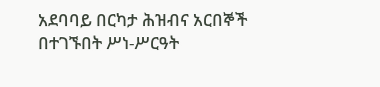አደባባይ በርካታ ሕዝብና አርበኞች በተገኙበት ሥነ-ሥርዓት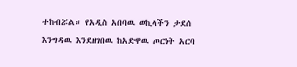ተከብሯል። የአዲስ አበባዉ ወኪላችን ታደሰ እንግዳዉ እንደዘገበዉ ከአድዋዉ ጦርነት አርባ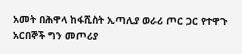አመት በሕዋላ ከፋሺስት ኢጣሊያ ወራሪ ጦር ጋር የተዋጉ አርበኞች ግን መጦሪያ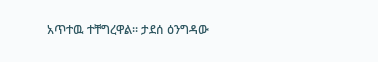አጥተዉ ተቸግረዋል። ታደሰ ዕንግዳው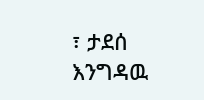፣ ታደሰ እንግዳዉ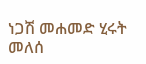ነጋሽ መሐመድ ሂሩት መለሰ